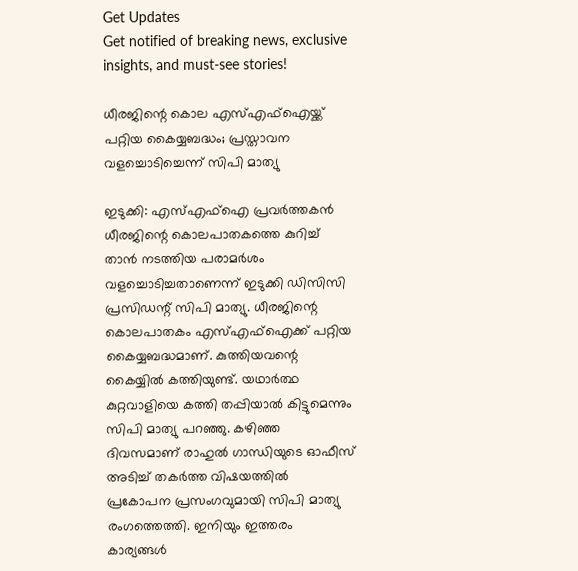Get Updates
Get notified of breaking news, exclusive insights, and must-see stories!

ധീരജിന്റെ കൊല എസ്എഫ്‌ഐയ്ക്ക് പറ്റിയ കൈയ്യബദ്ധം; പ്രസ്താവന വളച്ചൊടിച്ചെന്ന് സിപി മാത്യു

ഇടുക്കി: എസ്എഫ്‌ഐ പ്രവര്‍ത്തകന്‍ ധീരജിന്റെ കൊലപാതകത്തെ കുറിച്ച് താന്‍ നടത്തിയ പരാമര്‍ശം വളച്ചൊടിച്ചതാണെന്ന് ഇടുക്കി ഡിസിസി പ്രസിഡന്റ് സിപി മാത്യു. ധീരജിന്റെ കൊലപാതകം എസ്എഫ്‌ഐക്ക് പറ്റിയ കൈയ്യബദ്ധമാണ്. കുത്തിയവന്റെ കൈയ്യില്‍ കത്തിയുണ്ട്. യഥാര്‍ത്ഥ കുറ്റവാളിയെ കത്തി തപ്പിയാല്‍ കിട്ടുമെന്നും സിപി മാത്യു പറഞ്ഞു. കഴിഞ്ഞ ദിവസമാണ് രാഹുല്‍ ഗാന്ധിയുടെ ഓഫീസ് അടിച്ച് തകര്‍ത്ത വിഷയത്തില്‍ പ്രകോപന പ്രസംഗവുമായി സിപി മാത്യു രംഗത്തെത്തി. ഇനിയും ഇത്തരം കാര്യങ്ങള്‍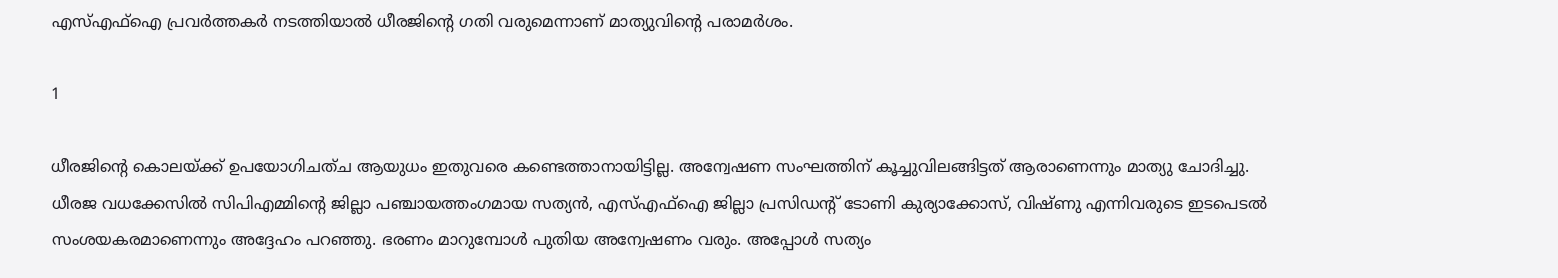എസ്എഫ്‌ഐ പ്രവര്‍ത്തകര്‍ നടത്തിയാല്‍ ധീരജിന്റെ ഗതി വരുമെന്നാണ് മാത്യുവിന്റെ പരാമര്‍ശം.

1

ധീരജിന്റെ കൊലയ്ക്ക് ഉപയോഗിചത്ച ആയുധം ഇതുവരെ കണ്ടെത്താനായിട്ടില്ല. അന്വേഷണ സംഘത്തിന് കൂച്ചുവിലങ്ങിട്ടത് ആരാണെന്നും മാത്യു ചോദിച്ചു. ധീരജ വധക്കേസില്‍ സിപിഎമ്മിന്റെ ജില്ലാ പഞ്ചായത്തംഗമായ സത്യന്‍, എസ്എഫ്‌ഐ ജില്ലാ പ്രസിഡന്റ് ടോണി കുര്യാക്കോസ്, വിഷ്ണു എന്നിവരുടെ ഇടപെടല്‍ സംശയകരമാണെന്നും അദ്ദേഹം പറഞ്ഞു. ഭരണം മാറുമ്പോള്‍ പുതിയ അന്വേഷണം വരും. അപ്പോള്‍ സത്യം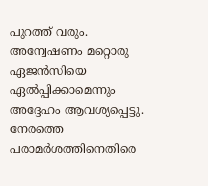പുറത്ത് വരും. അന്വേഷണം മറ്റൊരു ഏജന്‍സിയെ ഏല്‍പ്പിക്കാമെന്നും അദ്ദേഹം ആവശ്യപ്പെട്ടു. നേരത്തെ പരാമര്‍ശത്തിനെതിരെ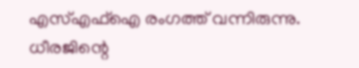എസ്എഫ്‌ഐ രംഗത്ത് വന്നിരുന്നു. ധീരജിന്റെ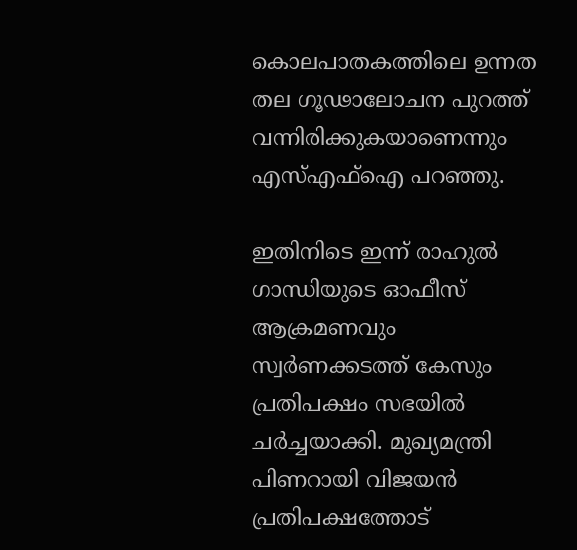കൊലപാതകത്തിലെ ഉന്നത തല ഗൂഢാലോചന പുറത്ത് വന്നിരിക്കുകയാണെന്നും എസ്എഫ്‌ഐ പറഞ്ഞു.

ഇതിനിടെ ഇന്ന് രാഹുല്‍ ഗാന്ധിയുടെ ഓഫീസ് ആക്രമണവും സ്വര്‍ണക്കടത്ത് കേസും പ്രതിപക്ഷം സഭയില്‍ ചര്‍ച്ചയാക്കി. മുഖ്യമന്ത്രി പിണറായി വിജയന്‍ പ്രതിപക്ഷത്തോട്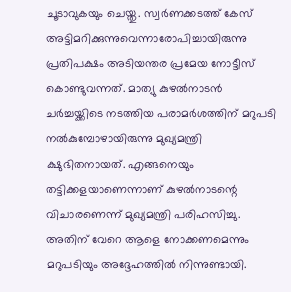ചൂടാവുകയും ചെയ്തു. സ്വര്‍ണക്കടത്ത് കേസ് അട്ടിമറിക്കുന്നുവെന്നാരോപിച്ചായിരുന്നു പ്രതിപക്ഷം അടിയന്തര പ്രമേയ നോട്ടീസ് കൊണ്ടുവന്നത്. മാത്യു കുഴല്‍നാടന്‍ ചര്‍ച്ചയ്ക്കിടെ നടത്തിയ പരാമര്‍ശത്തിന് മറുപടി നല്‍കുമ്പോഴായിരുന്നു മുഖ്യമന്ത്രി ക്ഷുഭിതനായത്. എങ്ങനെയും തട്ടിക്കളയാണെന്നാണ് കുഴല്‍നാടന്റെ വിചാരണെന്ന് മുഖ്യമന്ത്രി പരിഹസിച്ചു. അതിന് വേറെ ആളെ നോക്കണമെന്നും മറുപടിയും അദ്ദേഹത്തില്‍ നിന്നുണ്ടായി.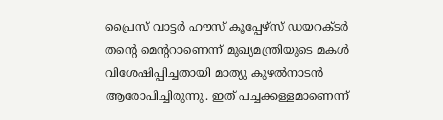പ്രൈസ് വാട്ടര്‍ ഹൗസ് കൂപ്പേഴ്‌സ് ഡയറക്ടര്‍ തന്റെ മെന്ററാണെന്ന് മുഖ്യമന്ത്രിയുടെ മകള്‍ വിശേഷിപ്പിച്ചതായി മാത്യു കുഴല്‍നാടന്‍ ആരോപിച്ചിരുന്നു. ഇത് പച്ചക്കള്ളമാണെന്ന്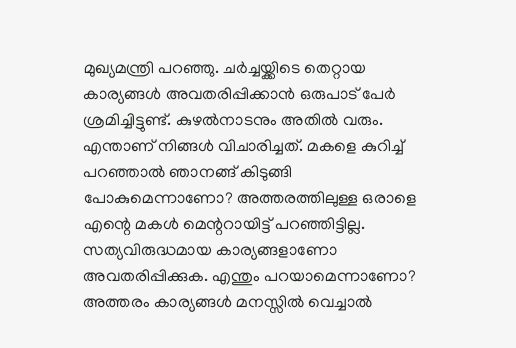മുഖ്യമന്ത്രി പറഞ്ഞു. ചര്‍ച്ചയ്ക്കിടെ തെറ്റായ കാര്യങ്ങള്‍ അവതരിപ്പിക്കാന്‍ ഒരുപാട് പേര്‍ ശ്രമിച്ചിട്ടുണ്ട്. കുഴല്‍നാടനും അതില്‍ വരും. എന്താണ് നിങ്ങള്‍ വിചാരിച്ചത്. മകളെ കുറിച്ച് പറഞ്ഞാല്‍ ഞാനങ്ങ് കിടുങ്ങി പോകുമെന്നാണോ? അത്തരത്തിലുള്ള ഒരാളെ എന്റെ മകള്‍ മെന്ററായിട്ട് പറഞ്ഞിട്ടില്ല. സത്യവിരുദ്ധമായ കാര്യങ്ങളാണോ അവതരിപ്പിക്കുക. എന്തും പറയാമെന്നാണോ? അത്തരം കാര്യങ്ങള്‍ മനസ്സില്‍ വെച്ചാല്‍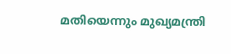മതിയെന്നും മുഖ്യമന്ത്രി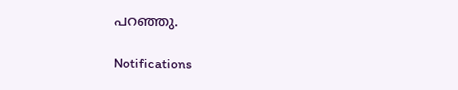പറഞ്ഞു.

Notifications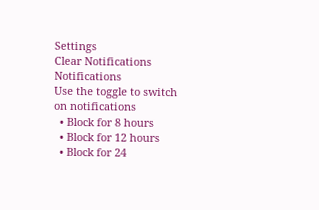Settings
Clear Notifications
Notifications
Use the toggle to switch on notifications
  • Block for 8 hours
  • Block for 12 hours
  • Block for 24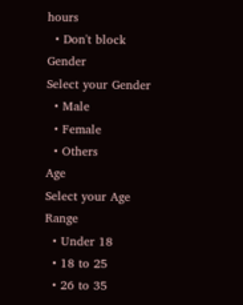hours
  • Don't block
Gender
Select your Gender
  • Male
  • Female
  • Others
Age
Select your Age Range
  • Under 18
  • 18 to 25
  • 26 to 35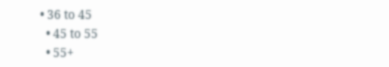• 36 to 45
  • 45 to 55
  • 55+